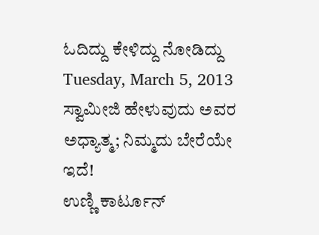ಓದಿದ್ದು ಕೇಳಿದ್ದು ನೋಡಿದ್ದು
Tuesday, March 5, 2013
ಸ್ವಾಮೀಜಿ ಹೇಳುವುದು ಅವರ ಅಧ್ಯಾತ್ಮ; ನಿಮ್ಮದು ಬೇರೆಯೇ ಇದೆ!
ಉಣ್ಣಿ ಕಾರ್ಟೂನ್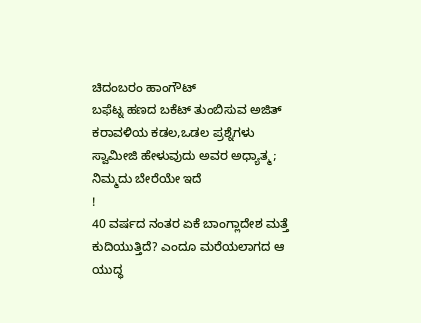ಚಿದಂಬರಂ ಹಾಂಗೌಟ್
ಬಫೆಟ್ನ ಹಣದ ಬಕೆಟ್ ತುಂಬಿಸುವ ಅಜಿತ್
ಕರಾವಳಿಯ ಕಡಲ,ಒಡಲ ಪ್ರಶ್ನೆಗಳು
ಸ್ವಾಮೀಜಿ ಹೇಳುವುದು ಅವರ ಅಧ್ಯಾತ್ಮ; ನಿಮ್ಮದು ಬೇರೆಯೇ ಇದೆ
!
40 ವರ್ಷದ ನಂತರ ಏಕೆ ಬಾಂಗ್ಲಾದೇಶ ಮತ್ತೆ ಕುದಿಯುತ್ತಿದೆ? ಎಂದೂ ಮರೆಯಲಾಗದ ಆ ಯುದ್ಧ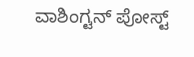ವಾಶಿಂಗ್ಟನ್ ಪೋಸ್ಟ್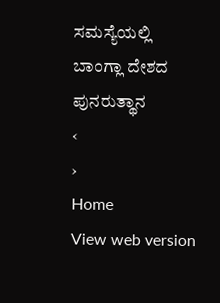ಸಮಸ್ಯೆಯಲ್ಲಿ
ಬಾಂಗ್ಲಾ ದೇಶದ ಪುನರುತ್ಥಾನ
‹
›
Home
View web version